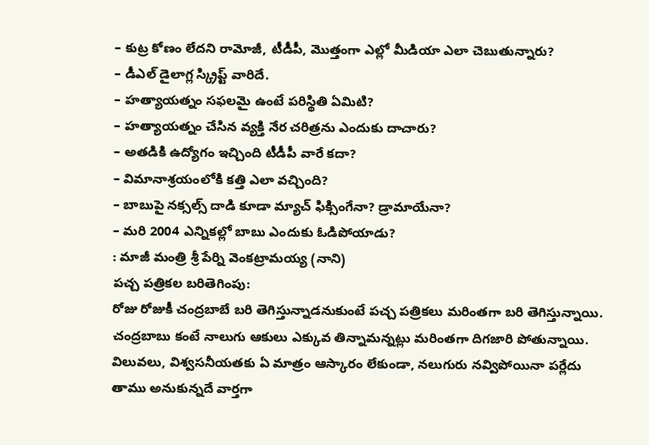– కుట్ర కోణం లేదని రామోజీ, టీడీపీ, మొత్తంగా ఎల్లో మీడియా ఎలా చెబుతున్నారు?
– డీఎల్ డైలాగ్ల స్క్రిప్ట్ వారిదే.
– హత్యాయత్నం సఫలమై ఉంటే పరిస్థితి ఏమిటి?
– హత్యాయత్నం చేసిన వ్యక్తి నేర చరిత్రను ఎందుకు దాచారు?
– అతడికి ఉద్యోగం ఇచ్చింది టీడీపీ వారే కదా?
– విమానాశ్రయంలోకి కత్తి ఎలా వచ్చింది?
– బాబుపై నక్సల్స్ దాడి కూడా మ్యాచ్ ఫిక్సింగేనా? డ్రామాయేనా?
– మరి 2004 ఎన్నికల్లో బాబు ఎందుకు ఓడిపోయాడు?
: మాజీ మంత్రి శ్రీ పేర్ని వెంకట్రామయ్య (నాని)
పచ్చ పత్రికల బరితెగింపు:
రోజు రోజుకీ చంద్రబాబే బరి తెగిస్తున్నాడనుకుంటే పచ్చ పత్రికలు మరింతగా బరి తెగిస్తున్నాయి. చంద్రబాబు కంటే నాలుగు ఆకులు ఎక్కువ తిన్నామన్నట్లు మరింతగా దిగజారి పోతున్నాయి. విలువలు, విశ్వసనీయతకు ఏ మాత్రం ఆస్కారం లేకుండా, నలుగురు నవ్విపోయినా పర్లేదు తాము అనుకున్నదే వార్తగా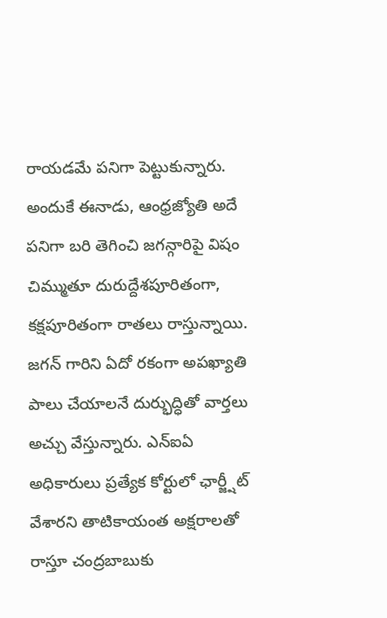రాయడమే పనిగా పెట్టుకున్నారు. అందుకే ఈనాడు, ఆంధ్రజ్యోతి అదే పనిగా బరి తెగించి జగన్గారిపై విషం చిమ్ముతూ దురుద్దేశపూరితంగా, కక్షపూరితంగా రాతలు రాస్తున్నాయి. జగన్ గారిని ఏదో రకంగా అపఖ్యాతి పాలు చేయాలనే దుర్భుద్ధితో వార్తలు అచ్చు వేస్తున్నారు. ఎన్ఐఏ అధికారులు ప్రత్యేక కోర్టులో ఛార్జ్షీట్ వేశారని తాటికాయంత అక్షరాలతో రాస్తూ చంద్రబాబుకు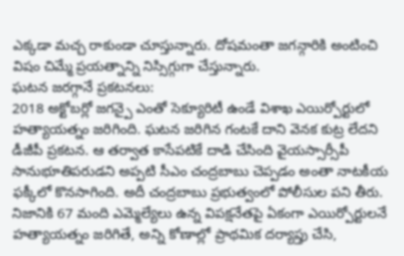ఎక్కడా మచ్చ రాకుండా చూస్తున్నారు. దోషమంతా జగన్గారికి అంటించి విషం చిమ్మే ప్రయత్నాన్ని నిస్సిగ్గుగా చేస్తున్నారు.
ఘటన జరగ్గానే ప్రకటనలు:
2018 అక్టోబర్లో జగన్పై ఎంతో సెక్యూరిటీ ఉండే విశాఖ ఎయిర్పోర్టులో హత్యాయత్నం జరిగింది. ఘటన జరిగిన గంటకే దాని వెనక కుట్ర లేదని డీజీపీ ప్రకటన. ఆ తర్వాత కాసేపటికే దాడి చేసింది వైయస్సార్సీపీ సానుభూతిపరుడని అప్పటి సీఎం చంద్రబాబు చెప్పడం అంతా నాటకీయ ఫక్కీలో కొనసాగింది. అదీ చంద్రబాబు ప్రభుత్వంలో పోలీసుల పని తీరు. నిజానికి 67 మంది ఎమ్మెల్యేలు ఉన్న విపక్షనేతపై ఏకంగా ఎయిర్పోర్టులనే హత్యాయత్నం జరిగితే, అన్ని కోణాల్లో ప్రాథమిక దర్యాప్తు చేసి,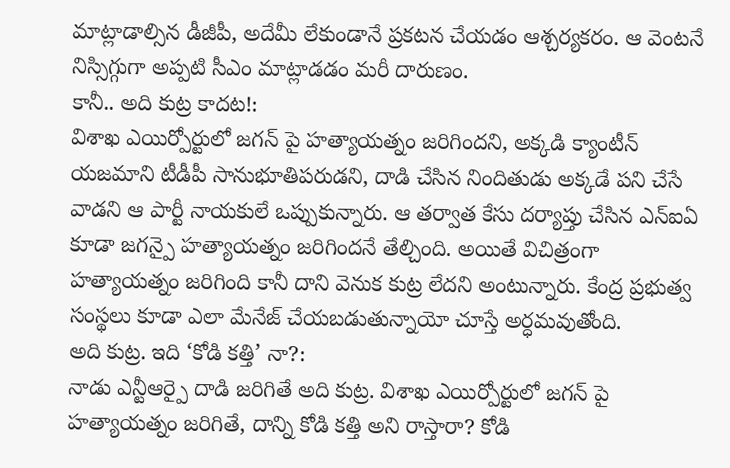మాట్లాడాల్సిన డీజీపీ, అదేమీ లేకుండానే ప్రకటన చేయడం ఆశ్చర్యకరం. ఆ వెంటనే నిస్సిగ్గుగా అప్పటి సీఎం మాట్లాడడం మరీ దారుణం.
కానీ.. అది కుట్ర కాదట!:
విశాఖ ఎయిర్పోర్టులో జగన్ పై హత్యాయత్నం జరిగిందని, అక్కడి క్యాంటీన్ యజమాని టీడీపీ సానుభూతిపరుడని, దాడి చేసిన నిందితుడు అక్కడే పని చేసే వాడని ఆ పార్టీ నాయకులే ఒప్పుకున్నారు. ఆ తర్వాత కేసు దర్యాప్తు చేసిన ఎన్ఐఏ కూడా జగన్పై హత్యాయత్నం జరిగిందనే తేల్చింది. అయితే విచిత్రంగా హత్యాయత్నం జరిగింది కానీ దాని వెనుక కుట్ర లేదని అంటున్నారు. కేంద్ర ప్రభుత్వ సంస్థలు కూడా ఎలా మేనేజ్ చేయబడుతున్నాయో చూస్తే అర్ధమవుతోంది.
అది కుట్ర. ఇది ‘కోడి కత్తి’ నా?:
నాడు ఎన్టీఆర్పై దాడి జరిగితే అది కుట్ర. విశాఖ ఎయిర్పోర్టులో జగన్ పై హత్యాయత్నం జరిగితే, దాన్ని కోడి కత్తి అని రాస్తారా? కోడి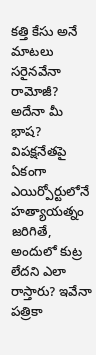కత్తి కేసు అనే మాటలు సరైనవేనా రామోజీ? అదేనా మీ భాష? విపక్షనేతపై ఏకంగా ఎయిర్పోర్టులోనే హత్యాయత్నం జరిగితే, అందులో కుట్ర లేదని ఎలా రాస్తారు? ఇవేనా పత్రికా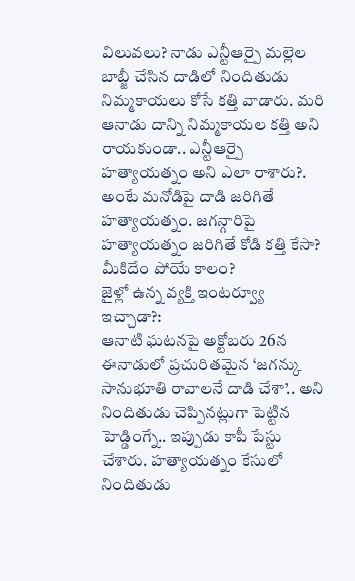విలువలు? నాడు ఎన్టీఆర్పై మల్లెల బాబ్జీ చేసిన దాడిలో నిందితుడు నిమ్మకాయలు కోసే కత్తి వాడారు. మరి ఆనాడు దాన్ని నిమ్మకాయల కత్తి అని రాయకుండా.. ఎన్టీఆర్పై హత్యాయత్నం అని ఎలా రాశారు?. అంటే మనోడిపై దాడి జరిగితే హత్యాయత్నం. జగన్గారిపై హత్యాయత్నం జరిగితే కోడి కత్తి కేసా? మీకిదేం పోయే కాలం?
జైళ్లో ఉన్న వ్యక్తి ఇంటర్వ్యూ ఇచ్చాడా?:
ఆనాటి ఘటనపై అక్టోబరు 26న ఈనాడులో ప్రచురితమైన ‘జగన్కు సానుభూతి రావాలనే దాడి చేశా’.. అని నిందితుడు చెప్పినట్లుగా పెట్టిన హెడ్డింగ్నే.. ఇప్పుడు కాపీ పేస్టు చేశారు. హత్యాయత్నం కేసులో నిందితుడు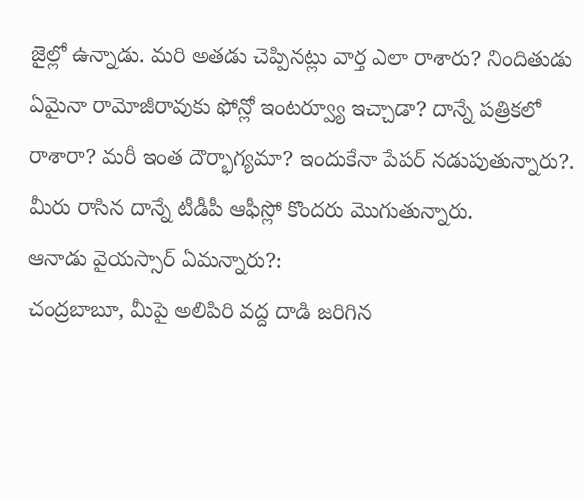జైల్లో ఉన్నాడు. మరి అతడు చెప్పినట్లు వార్త ఎలా రాశారు? నిందితుడు ఏమైనా రామోజీరావుకు ఫోన్లో ఇంటర్వ్యూ ఇచ్చాడా? దాన్నే పత్రికలో రాశారా? మరీ ఇంత దౌర్భాగ్యమా? ఇందుకేనా పేపర్ నడుపుతున్నారు?. మీరు రాసిన దాన్నే టీడీపీ ఆఫీస్లో కొందరు మొగుతున్నారు.
ఆనాడు వైయస్సార్ ఏమన్నారు?:
చంద్రబాబూ, మీపై అలిపిరి వద్ద దాడి జరిగిన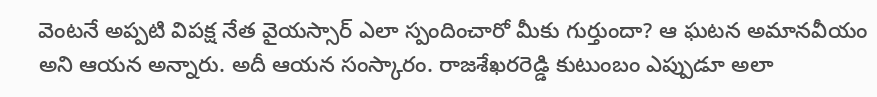వెంటనే అప్పటి విపక్ష నేత వైయస్సార్ ఎలా స్పందించారో మీకు గుర్తుందా? ఆ ఘటన అమానవీయం అని ఆయన అన్నారు. అదీ ఆయన సంస్కారం. రాజశేఖరరెడ్డి కుటుంబం ఎప్పుడూ అలా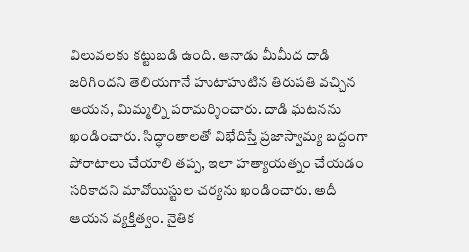విలువలకు కట్టుబడి ఉంది. ఆనాడు మీమీద దాడి జరిగిందని తెలియగానే హుటాహుటిన తిరుపతి వచ్చిన ఆయన, మిమ్మల్ని పరామర్శించారు. దాడి ఘటనను ఖండించారు. సిద్ధాంతాలతో విభేదిస్తే ప్రజాస్వామ్య బద్దంగా పోరాటాలు చేయాలి తప్ప, ఇలా హత్యాయత్నం చేయడం సరికాదని మావోయిస్టుల చర్యను ఖండించారు. అదీ ఆయన వ్యక్తిత్వం. నైతిక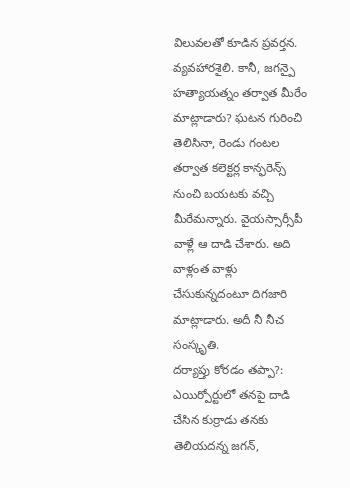విలువలతో కూడిన ప్రవర్తన. వ్యవహారశైలి. కానీ, జగన్పై హత్యాయత్నం తర్వాత మీరేం మాట్లాడారు? ఘటన గురించి తెలిసినా, రెండు గంటల తర్వాత కలెక్టర్ల కాన్ఫరెన్స్ నుంచి బయటకు వచ్చి మీరేమన్నారు. వైయస్సార్సీపీ వాళ్లే ఆ దాడి చేశారు. అది వాళ్లంత వాళ్లు చేసుకున్నదంటూ దిగజారి మాట్లాడారు. అదీ నీ నీచ సంస్కృతి.
దర్యాప్తు కోరడం తప్పా?:
ఎయిర్పోర్టులో తనపై దాడి చేసిన కుర్రాడు తనకు తెలియదన్న జగన్,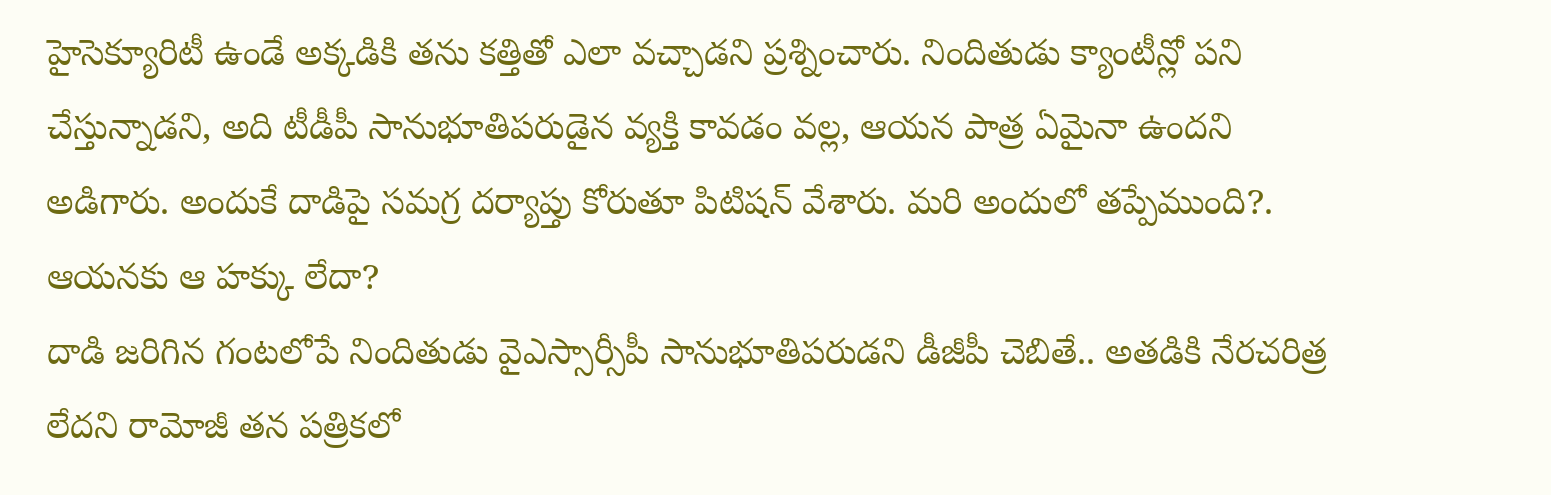హైసెక్యూరిటీ ఉండే అక్కడికి తను కత్తితో ఎలా వచ్చాడని ప్రశ్నించారు. నిందితుడు క్యాంటీన్లో పని చేస్తున్నాడని, అది టీడీపీ సానుభూతిపరుడైన వ్యక్తి కావడం వల్ల, ఆయన పాత్ర ఏమైనా ఉందని అడిగారు. అందుకే దాడిపై సమగ్ర దర్యాప్తు కోరుతూ పిటిషన్ వేశారు. మరి అందులో తప్పేముంది?. ఆయనకు ఆ హక్కు లేదా?
దాడి జరిగిన గంటలోపే నిందితుడు వైఎస్సార్సీపీ సానుభూతిపరుడని డీజీపీ చెబితే.. అతడికి నేరచరిత్ర లేదని రామోజీ తన పత్రికలో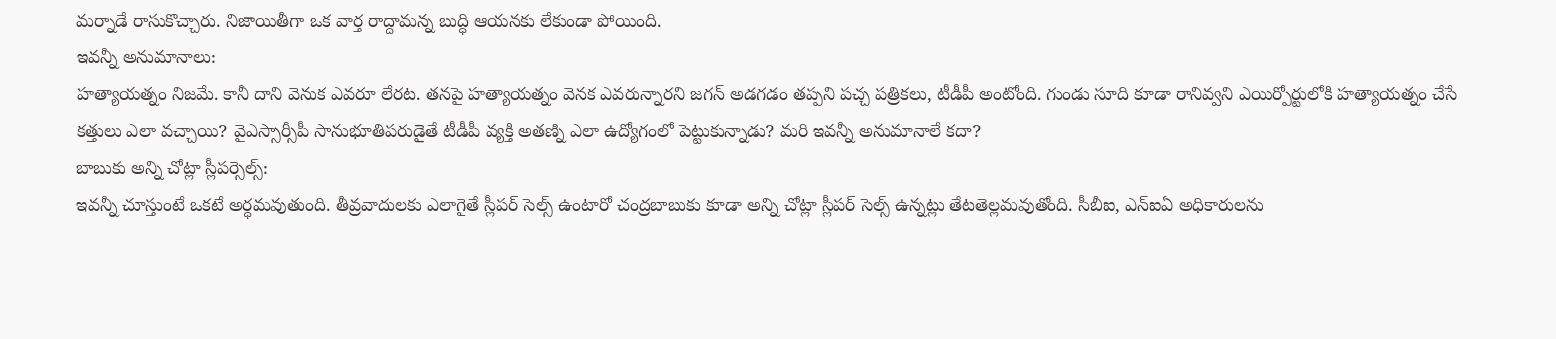మర్నాడే రాసుకొచ్చారు. నిజాయితీగా ఒక వార్త రాద్దామన్న బుద్ధి ఆయనకు లేకుండా పోయింది.
ఇవన్నీ అనుమానాలు:
హత్యాయత్నం నిజమే. కానీ దాని వెనుక ఎవరూ లేరట. తనపై హత్యాయత్నం వెనక ఎవరున్నారని జగన్ అడగడం తప్పని పచ్చ పత్రికలు, టీడీపీ అంటోంది. గుండు సూది కూడా రానివ్వని ఎయిర్పోర్టులోకి హత్యాయత్నం చేసే కత్తులు ఎలా వచ్చాయి? వైఎస్సార్సీపీ సానుభూతిపరుడైతే టీడీపీ వ్యక్తి అతణ్ని ఎలా ఉద్యోగంలో పెట్టుకున్నాడు? మరి ఇవన్నీ అనుమానాలే కదా?
బాబుకు అన్ని చోట్లా స్లీపర్సెల్స్:
ఇవన్నీ చూస్తుంటే ఒకటే అర్ధమవుతుంది. తీవ్రవాదులకు ఎలాగైతే స్లీపర్ సెల్స్ ఉంటారో చంద్రబాబుకు కూడా అన్ని చోట్లా స్లీపర్ సెల్స్ ఉన్నట్లు తేటతెల్లమవుతోంది. సీబీఐ, ఎన్ఐఏ అధికారులను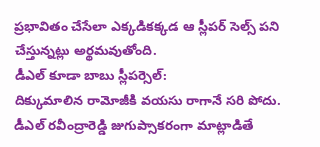ప్రభావితం చేసేలా ఎక్కడికక్కడ ఆ స్లీపర్ సెల్స్ పని చేస్తున్నట్లు అర్థమవుతోంది.
డీఎల్ కూడా బాబు స్లీపర్సెల్:
దిక్కుమాలిన రామోజీకి వయసు రాగానే సరి పోదు. డీఎల్ రవీంద్రారెడ్డి జుగుప్సాకరంగా మాట్లాడితే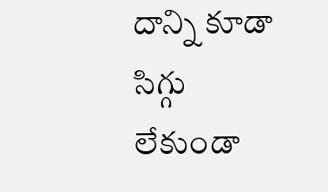దాన్ని కూడా సిగ్గు లేకుండా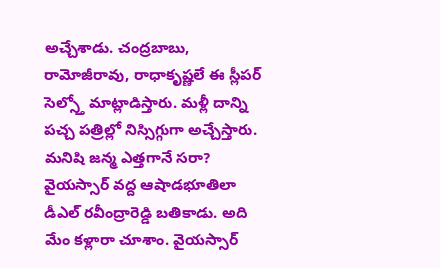అచ్చేశాడు. చంద్రబాబు, రామోజీరావు, రాధాకృష్ణలే ఈ స్లీపర్ సెల్స్తో మాట్లాడిస్తారు. మళ్లీ దాన్ని పచ్చ పత్రిల్లో నిస్సిగ్గుగా అచ్చేస్తారు. మనిషి జన్మ ఎత్తగానే సరా? వైయస్సార్ వద్ద ఆషాడభూతిలా డీఎల్ రవీంద్రారెడ్డి బతికాడు. అది మేం కళ్లారా చూశాం. వైయస్సార్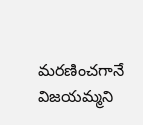మరణించగానే విజయమ్మని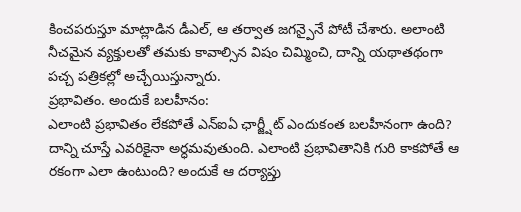కించపరుస్తూ మాట్లాడిన డీఎల్, ఆ తర్వాత జగన్పైనే పోటీ చేశారు. అలాంటి నీచమైన వ్యక్తులతో తమకు కావాల్సిన విషం చిమ్మించి, దాన్ని యథాతథంగా పచ్చ పత్రికల్లో అచ్చేయిస్తున్నారు.
ప్రభావితం. అందుకే బలహీనం:
ఎలాంటి ప్రభావితం లేకపోతే ఎన్ఐఏ ఛార్జ్షీట్ ఎందుకంత బలహీనంగా ఉంది? దాన్ని చూస్తే ఎవరికైనా అర్ధమవుతుంది. ఎలాంటి ప్రభావితానికి గురి కాకపోతే ఆ రకంగా ఎలా ఉంటుంది? అందుకే ఆ దర్యాప్తు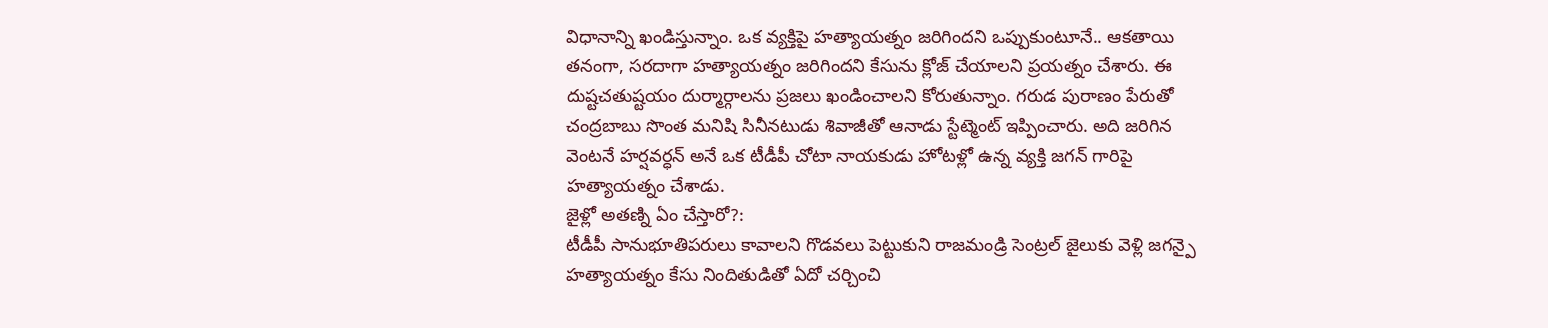విధానాన్ని ఖండిస్తున్నాం. ఒక వ్యక్తిపై హత్యాయత్నం జరిగిందని ఒప్పుకుంటూనే.. ఆకతాయి తనంగా, సరదాగా హత్యాయత్నం జరిగిందని కేసును క్లోజ్ చేయాలని ప్రయత్నం చేశారు. ఈ దుష్టచతుష్టయం దుర్మార్గాలను ప్రజలు ఖండించాలని కోరుతున్నాం. గరుడ పురాణం పేరుతో చంద్రబాబు సొంత మనిషి సినీనటుడు శివాజీతో ఆనాడు స్టేట్మెంట్ ఇప్పించారు. అది జరిగిన వెంటనే హర్షవర్ధన్ అనే ఒక టీడీపీ చోటా నాయకుడు హోటళ్లో ఉన్న వ్యక్తి జగన్ గారిపై హత్యాయత్నం చేశాడు.
జైళ్లో అతణ్ని ఏం చేస్తారో?:
టీడీపీ సానుభూతిపరులు కావాలని గొడవలు పెట్టుకుని రాజమండ్రి సెంట్రల్ జైలుకు వెళ్లి జగన్పై హత్యాయత్నం కేసు నిందితుడితో ఏదో చర్చించి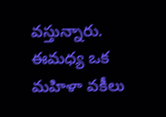వస్తున్నారు. ఈమధ్య ఒక మహిళా వకీలు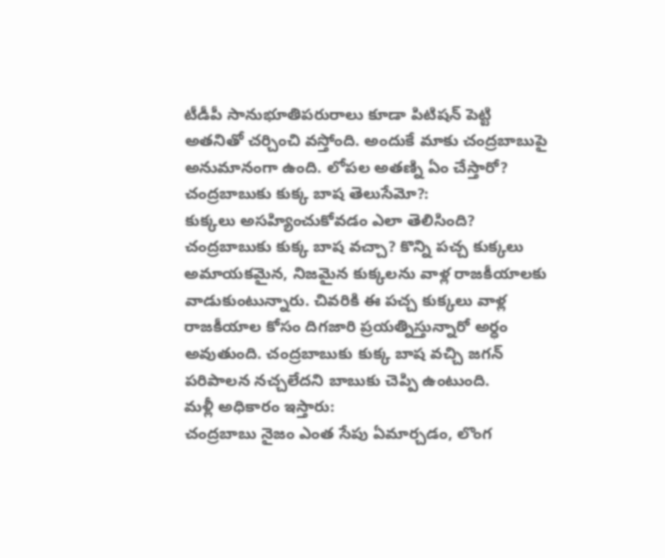టీడీపీ సానుభూతిపరురాలు కూడా పిటిషన్ పెట్టి అతనితో చర్చించి వస్తోంది. అందుకే మాకు చంద్రబాబుపై అనుమానంగా ఉంది. లోపల అతణ్ని ఏం చేస్తారో?
చంద్రబాబుకు కుక్క బాష తెలుసేమో?:
కుక్కలు అసహ్యించుకోవడం ఎలా తెలిసింది? చంద్రబాబుకు కుక్క బాష వచ్చా? కొన్ని పచ్చ కుక్కలు అమాయకమైన, నిజమైన కుక్కలను వాళ్ల రాజకీయాలకు వాడుకుంటున్నారు. చివరికి ఈ పచ్చ కుక్కలు వాళ్ల రాజకీయాల కోసం దిగజారి ప్రయత్నిస్తున్నారో అర్ధం అవుతుంది. చంద్రబాబుకు కుక్క బాష వచ్చి జగన్ పరిపాలన నచ్చలేదని బాబుకు చెప్పి ఉంటుంది.
మళ్లీ అధికారం ఇస్తారు:
చంద్రబాబు నైజం ఎంత సేపు ఏమార్చడం, లొంగ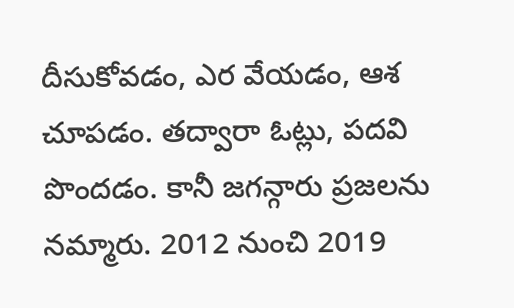దీసుకోవడం, ఎర వేయడం, ఆశ చూపడం. తద్వారా ఓట్లు, పదవి పొందడం. కానీ జగన్గారు ప్రజలను నమ్మారు. 2012 నుంచి 2019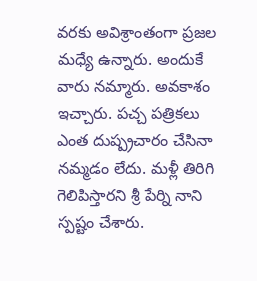వరకు అవిశ్రాంతంగా ప్రజల మధ్యే ఉన్నారు. అందుకే వారు నమ్మారు. అవకాశం ఇచ్చారు. పచ్చ పత్రికలు ఎంత దుష్ప్రచారం చేసినా నమ్మడం లేదు. మళ్లీ తిరిగి గెలిపిస్తారని శ్రీ పేర్ని నాని స్పష్టం చేశారు.